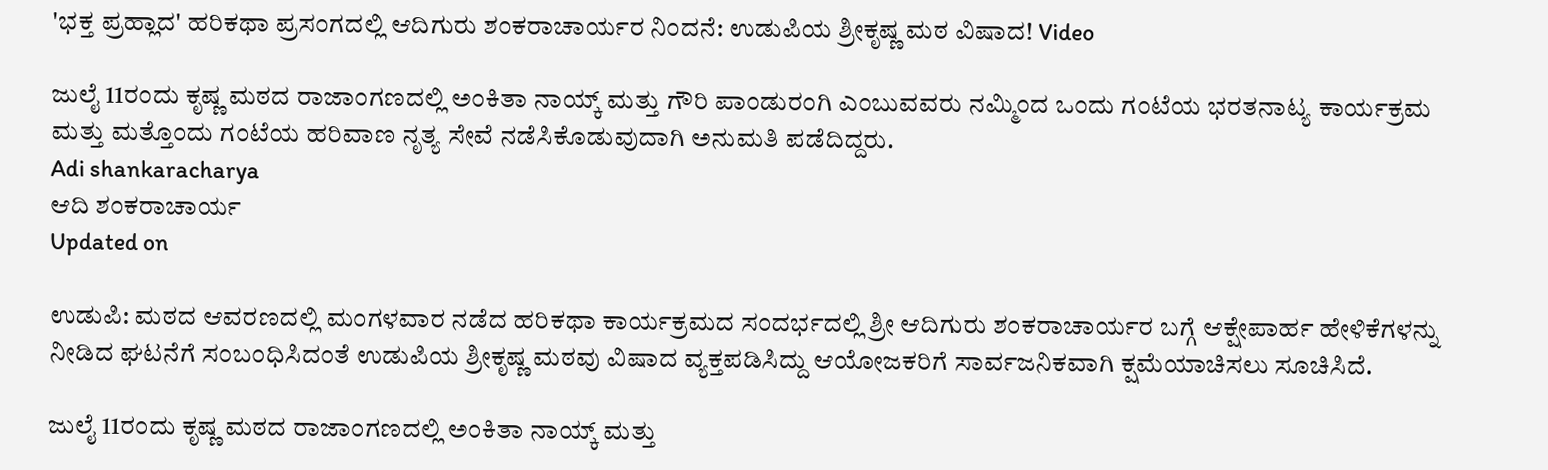'ಭಕ್ತ ಪ್ರಹ್ಲಾದ' ಹರಿಕಥಾ ಪ್ರಸಂಗದಲ್ಲಿ ಆದಿಗುರು ಶಂಕರಾಚಾರ್ಯರ ನಿಂದನೆ: ಉಡುಪಿಯ ಶ್ರೀಕೃಷ್ಣ ಮಠ ವಿಷಾದ! Video

ಜುಲೈ 11ರಂದು ಕೃಷ್ಣ ಮಠದ ರಾಜಾಂಗಣದಲ್ಲಿ ಅಂಕಿತಾ ನಾಯ್ಕ್ ಮತ್ತು ಗೌರಿ ಪಾಂಡುರಂಗಿ ಎಂಬುವವರು ನಮ್ಮಿಂದ ಒಂದು ಗಂಟೆಯ ಭರತನಾಟ್ಯ ಕಾರ್ಯಕ್ರಮ ಮತ್ತು ಮತ್ತೊಂದು ಗಂಟೆಯ ಹರಿವಾಣ ನೃತ್ಯ ಸೇವೆ ನಡೆಸಿಕೊಡುವುದಾಗಿ ಅನುಮತಿ ಪಡೆದಿದ್ದರು.
Adi shankaracharya
ಆದಿ ಶಂಕರಾಚಾರ್ಯ
Updated on

ಉಡುಪಿ: ಮಠದ ಆವರಣದಲ್ಲಿ ಮಂಗಳವಾರ ನಡೆದ ಹರಿಕಥಾ ಕಾರ್ಯಕ್ರಮದ ಸಂದರ್ಭದಲ್ಲಿ ಶ್ರೀ ಆದಿಗುರು ಶಂಕರಾಚಾರ್ಯರ ಬಗ್ಗೆ ಆಕ್ಷೇಪಾರ್ಹ ಹೇಳಿಕೆಗಳನ್ನು ನೀಡಿದ ಘಟನೆಗೆ ಸಂಬಂಧಿಸಿದಂತೆ ಉಡುಪಿಯ ಶ್ರೀಕೃಷ್ಣ ಮಠವು ವಿಷಾದ ವ್ಯಕ್ತಪಡಿಸಿದ್ದು ಆಯೋಜಕರಿಗೆ ಸಾರ್ವಜನಿಕವಾಗಿ ಕ್ಷಮೆಯಾಚಿಸಲು ಸೂಚಿಸಿದೆ.

ಜುಲೈ 11ರಂದು ಕೃಷ್ಣ ಮಠದ ರಾಜಾಂಗಣದಲ್ಲಿ ಅಂಕಿತಾ ನಾಯ್ಕ್ ಮತ್ತು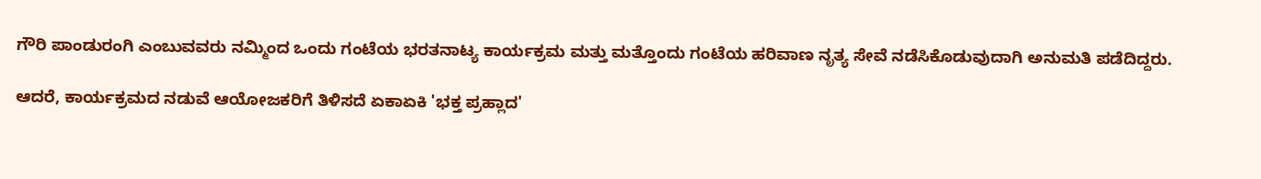ಗೌರಿ ಪಾಂಡುರಂಗಿ ಎಂಬುವವರು ನಮ್ಮಿಂದ ಒಂದು ಗಂಟೆಯ ಭರತನಾಟ್ಯ ಕಾರ್ಯಕ್ರಮ ಮತ್ತು ಮತ್ತೊಂದು ಗಂಟೆಯ ಹರಿವಾಣ ನೃತ್ಯ ಸೇವೆ ನಡೆಸಿಕೊಡುವುದಾಗಿ ಅನುಮತಿ ಪಡೆದಿದ್ದರು.

ಆದರೆ, ಕಾರ್ಯಕ್ರಮದ ನಡುವೆ ಆಯೋಜಕರಿಗೆ ತಿಳಿಸದೆ ಏಕಾಏಕಿ 'ಭಕ್ತ ಪ್ರಹ್ಲಾದ'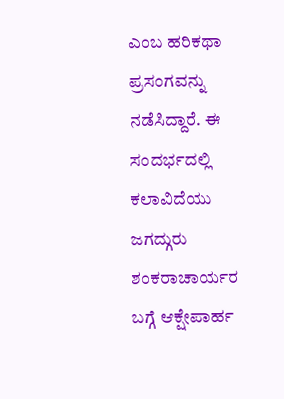ಎಂಬ ಹರಿಕಥಾ ಪ್ರಸಂಗವನ್ನು ನಡೆಸಿದ್ದಾರೆ. ಈ ಸಂದರ್ಭದಲ್ಲಿ ಕಲಾವಿದೆಯು ಜಗದ್ಗುರು ಶಂಕರಾಚಾರ್ಯರ ಬಗ್ಗೆ ಆಕ್ಷೇಪಾರ್ಹ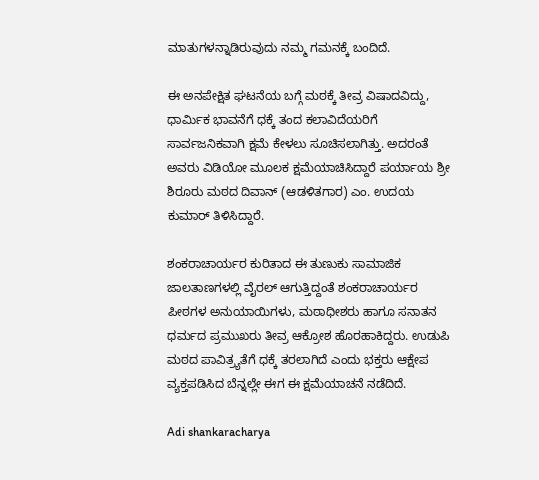ಮಾತುಗಳನ್ನಾಡಿರುವುದು ನಮ್ಮ ಗಮನಕ್ಕೆ ಬಂದಿದೆ.

ಈ ಅನಪೇಕ್ಷಿತ ಘಟನೆಯ ಬಗ್ಗೆ ಮಠಕ್ಕೆ ತೀವ್ರ ವಿಷಾದವಿದ್ದು, ಧಾರ್ಮಿಕ ಭಾವನೆಗೆ ಧಕ್ಕೆ ತಂದ ಕಲಾವಿದೆಯರಿಗೆ ಸಾರ್ವಜನಿಕವಾಗಿ ಕ್ಷಮೆ ಕೇಳಲು ಸೂಚಿಸಲಾಗಿತ್ತು. ಅದರಂತೆ ಅವರು ವಿಡಿಯೋ ಮೂಲಕ ಕ್ಷಮೆಯಾಚಿಸಿದ್ದಾರೆ ಪರ್ಯಾಯ ಶ್ರೀ ಶಿರೂರು ಮಠದ ದಿವಾನ್ (ಆಡಳಿತಗಾರ) ಎಂ. ಉದಯ ಕುಮಾರ್ ತಿಳಿಸಿದ್ದಾರೆ.

ಶಂಕರಾಚಾರ್ಯರ ಕುರಿತಾದ ಈ ತುಣುಕು ಸಾಮಾಜಿಕ ಜಾಲತಾಣಗಳಲ್ಲಿ ವೈರಲ್ ಆಗುತ್ತಿದ್ದಂತೆ ಶಂಕರಾಚಾರ್ಯರ ಪೀಠಗಳ ಅನುಯಾಯಿಗಳು, ಮಠಾಧೀಶರು ಹಾಗೂ ಸನಾತನ ಧರ್ಮದ ಪ್ರಮುಖರು ತೀವ್ರ ಆಕ್ರೋಶ ಹೊರಹಾಕಿದ್ದರು. ಉಡುಪಿ ಮಠದ ಪಾವಿತ್ರ್ಯತೆಗೆ ಧಕ್ಕೆ ತರಲಾಗಿದೆ ಎಂದು ಭಕ್ತರು ಆಕ್ಷೇಪ ವ್ಯಕ್ತಪಡಿಸಿದ ಬೆನ್ನಲ್ಲೇ ಈಗ ಈ ಕ್ಷಮೆಯಾಚನೆ ನಡೆದಿದೆ.

Adi shankaracharya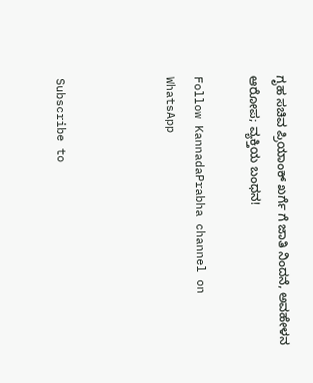ಗೃಹ ಸಚಿವ ಪ್ರಿಯಾಂಕ್ ಖರ್ಗೆ ಗೆ ಜಾತಿ ನಿಂದನೆ, ಅವಹೇಳನ ಆರೋಪ; ವ್ಯಕ್ತಿಯ ಬಂಧನ!

Follow KannadaPrabha channel on WhatsApp



Subscribe to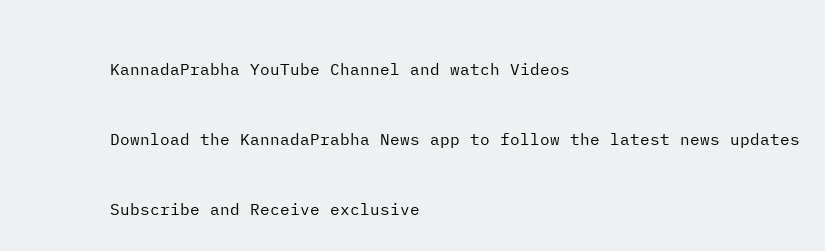KannadaPrabha YouTube Channel and watch Videos



Download the KannadaPrabha News app to follow the latest news updates



Subscribe and Receive exclusive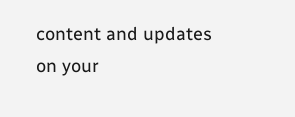content and updates on your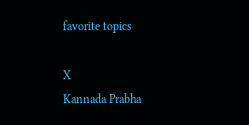favorite topics

X
Kannada Prabha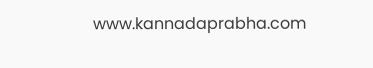www.kannadaprabha.com